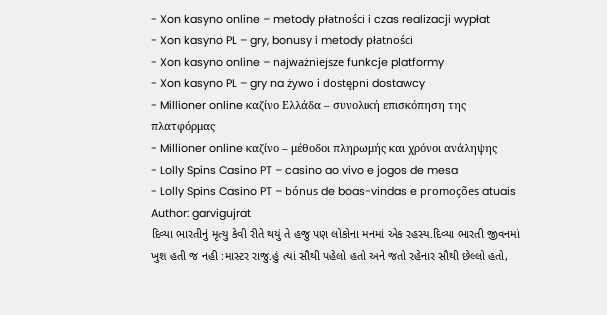- Xon kasyno online – metody płatności i czas realizacji wypłat
- Xon kasyno PL – gry, bonusy i metody płatności
- Xon kasyno online – najważniejsze funkcje platformy
- Xon kasyno PL – gry na żywo i dostępni dostawcy
- Millioner online καζίνο Ελλάδα – συνολική επισκόπηση της πλατφόρμας
- Millioner online καζίνο – μέθοδοι πληρωμής και χρόνοι ανάληψης
- Lolly Spins Casino PT – casino ao vivo e jogos de mesa
- Lolly Spins Casino PT – bónus de boas-vindas e promoções atuais
Author: garvigujrat
દિવ્યા ભારતીનું મૃત્યુ કેવી રીતે થયું તે હજુ પણ લોકોના મનમાં એક રહસ્ય.દિવ્યા ભારતી જીવનમાં ખુશ હતી જ નહી :માસ્ટર રાજુ.હું ત્યાં સૌથી પહેલો હતો અને જતો રહેનાર સૌથી છેલ્લો હતો,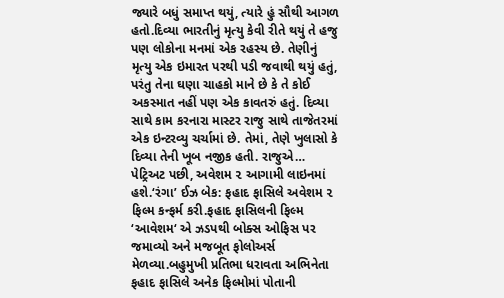જ્યારે બધું સમાપ્ત થયું, ત્યારે હું સૌથી આગળ હતો.દિવ્યા ભારતીનું મૃત્યુ કેવી રીતે થયું તે હજુ પણ લોકોના મનમાં એક રહસ્ય છે. તેણીનું મૃત્યુ એક ઇમારત પરથી પડી જવાથી થયું હતું, પરંતુ તેના ઘણા ચાહકો માને છે કે તે કોઈ અકસ્માત નહીં પણ એક કાવતરું હતું. દિવ્યા સાથે કામ કરનારા માસ્ટર રાજુ સાથે તાજેતરમાં એક ઇન્ટરવ્યુ ચર્ચામાં છે. તેમાં, તેણે ખુલાસો કે દિવ્યા તેની ખૂબ નજીક હતી. રાજુએ…
પેટ્રિઅટ પછી, અવેશમ ૨ આગામી લાઇનમાં હશે.‘રંગા’ ઈઝ બેક: ફહાદ ફાસિલે અવેશમ ૨ ફિલ્મ કન્ફર્મ કરી.ફહાદ ફાસિલની ફિલ્મ ‘આવેશમ‘ એ ઝડપથી બોક્સ ઓફિસ પર જમાવ્યો અને મજબૂત ફોલોઅર્સ મેળવ્યા.બહુમુખી પ્રતિભા ધરાવતા અભિનેતા ફહાદ ફાસિલે અનેક ફિલ્મોમાં પોતાની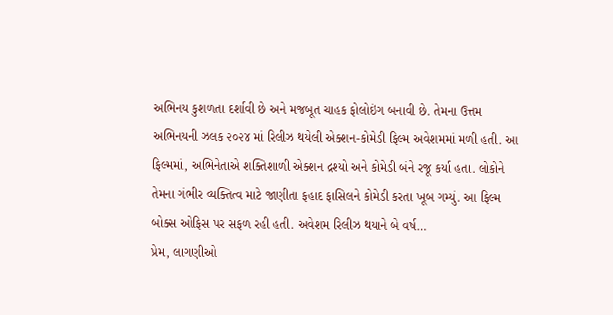અભિનય કુશળતા દર્શાવી છે અને મજબૂત ચાહક ફોલોઇંગ બનાવી છે. તેમના ઉત્તમ અભિનયની ઝલક ૨૦૨૪ માં રિલીઝ થયેલી એક્શન-કોમેડી ફિલ્મ અવેશમમાં મળી હતી. આ ફિલ્મમાં, અભિનેતાએ શક્તિશાળી એક્શન દ્રશ્યો અને કોમેડી બંને રજૂ કર્યા હતા. લોકોને તેમના ગંભીર વ્યક્તિત્વ માટે જાણીતા ફહાદ ફાસિલને કોમેડી કરતા ખૂબ ગમ્યું. આ ફિલ્મ બોક્સ ઓફિસ પર સફળ રહી હતી. અવેશમ રિલીઝ થયાને બે વર્ષ…
પ્રેમ, લાગણીઓ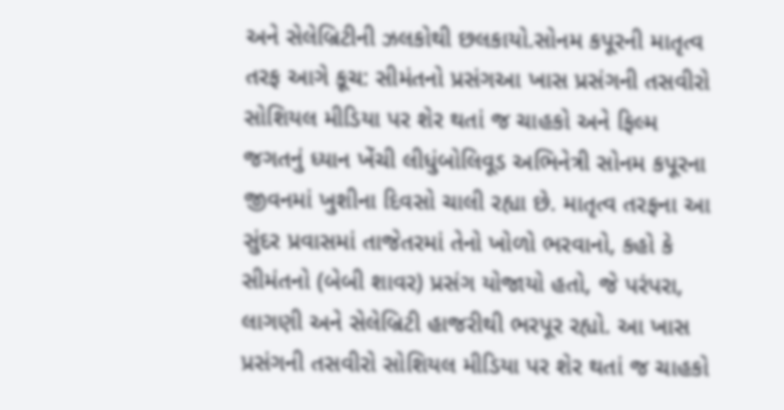અને સેલેબ્રિટીની ઝલકોથી છલકાયો.સોનમ કપૂરની માતૃત્વ તરફ આગે કૂચ: સીમંતનો પ્રસંગઆ ખાસ પ્રસંગની તસવીરો સોશિયલ મીડિયા પર શેર થતાં જ ચાહકો અને ફિલ્મ જગતનું ધ્યાન ખેંચી લીધુંબોલિવૂડ અભિનેત્રી સોનમ કપૂરના જીવનમાં ખુશીના દિવસો ચાલી રહ્યા છે. માતૃત્વ તરફના આ સુંદર પ્રવાસમાં તાજેતરમાં તેનો ખોળો ભરવાનો, કહો કે સીમંતનો (બેબી શાવર) પ્રસંગ યોજાયો હતો, જે પરંપરા, લાગણી અને સેલેબ્રિટી હાજરીથી ભરપૂર રહ્યો. આ ખાસ પ્રસંગની તસવીરો સોશિયલ મીડિયા પર શેર થતાં જ ચાહકો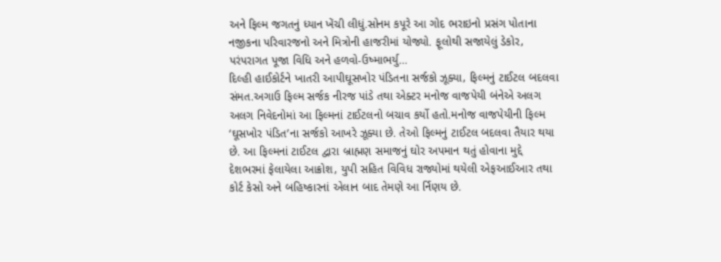અને ફિલ્મ જગતનું ધ્યાન ખેંચી લીધું.સોનમ કપૂરે આ ગોદ ભરાઇનો પ્રસંગ પોતાના નજીકના પરિવારજનો અને મિત્રોની હાજરીમાં યોજ્યો. ફૂલોથી સજાયેલું ડેકોર, પરંપરાગત પૂજા વિધિ અને હળવો-ઉષ્માભર્યુ…
દિલ્હી હાઈકોર્ટને ખાતરી આપીઘૂસખોર પંડિતના સર્જકો ઝૂક્યા, ફિલ્મનું ટાઈટલ બદલવા સંમત.અગાઉ ફિલ્મ સર્જક નીરજ પાંડે તથા એક્ટર મનોજ વાજપેયી બંનેએ અલગ અલગ નિવેદનોમાં આ ફિલ્મનાં ટાઈટલનો બચાવ કર્યો હતો.મનોજ વાજપેયીની ફિલ્મ ‘ઘૂસખોર પંડિત’ના સર્જકો આખરે ઝૂક્યા છે. તેઓ ફિલ્મનું ટાઈટલ બદલવા તૈયાર થયા છે. આ ફિલ્મનાં ટાઈટલ દ્વારા બ્રાહ્મણ સમાજનું ઘોર અપમાન થતું હોવાના મુદ્દે દેશભરમાં ફેલાયેલા આક્રોશ, યુપી સહિત વિવિધ રાજ્યોમાં થયેલી એફઆઈઆર તથા કોર્ટ કેસો અને બહિષ્કારનાં એલાન બાદ તેમણે આ ર્નિણય છે.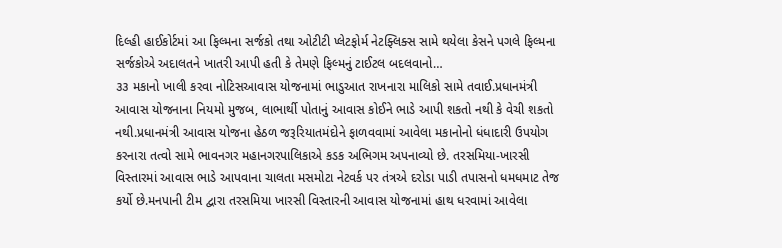દિલ્હી હાઈકોર્ટમાં આ ફિલ્મના સર્જકો તથા ઓટીટી પ્લેટફોર્મ નેટફ્લિક્સ સામે થયેલા કેસને પગલે ફિલ્મના સર્જકોએ અદાલતને ખાતરી આપી હતી કે તેમણે ફિલ્મનું ટાઈટલ બદલવાનો…
૩૩ મકાનો ખાલી કરવા નોટિસઆવાસ યોજનામાં ભાડુઆત રાખનારા માલિકો સામે તવાઈ.પ્રધાનમંત્રી આવાસ યોજનાના નિયમો મુજબ, લાભાર્થી પોતાનું આવાસ કોઈને ભાડે આપી શકતો નથી કે વેચી શકતો નથી.પ્રધાનમંત્રી આવાસ યોજના હેઠળ જરૂરિયાતમંદોને ફાળવવામાં આવેલા મકાનોનો ધંધાદારી ઉપયોગ કરનારા તત્વો સામે ભાવનગર મહાનગરપાલિકાએ કડક અભિગમ અપનાવ્યો છે. તરસમિયા-ખારસી વિસ્તારમાં આવાસ ભાડે આપવાના ચાલતા મસમોટા નેટવર્ક પર તંત્રએ દરોડા પાડી તપાસનો ધમધમાટ તેજ કર્યો છે.મનપાની ટીમ દ્વારા તરસમિયા ખારસી વિસ્તારની આવાસ યોજનામાં હાથ ધરવામાં આવેલા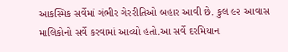આકસ્મિક સર્વેમાં ગંભીર ગેરરીતિઓ બહાર આવી છે. કુલ ૯૨ આવાસ માલિકોનો સર્વે કરવામાં આવ્યો હતો.આ સર્વે દરમિયાન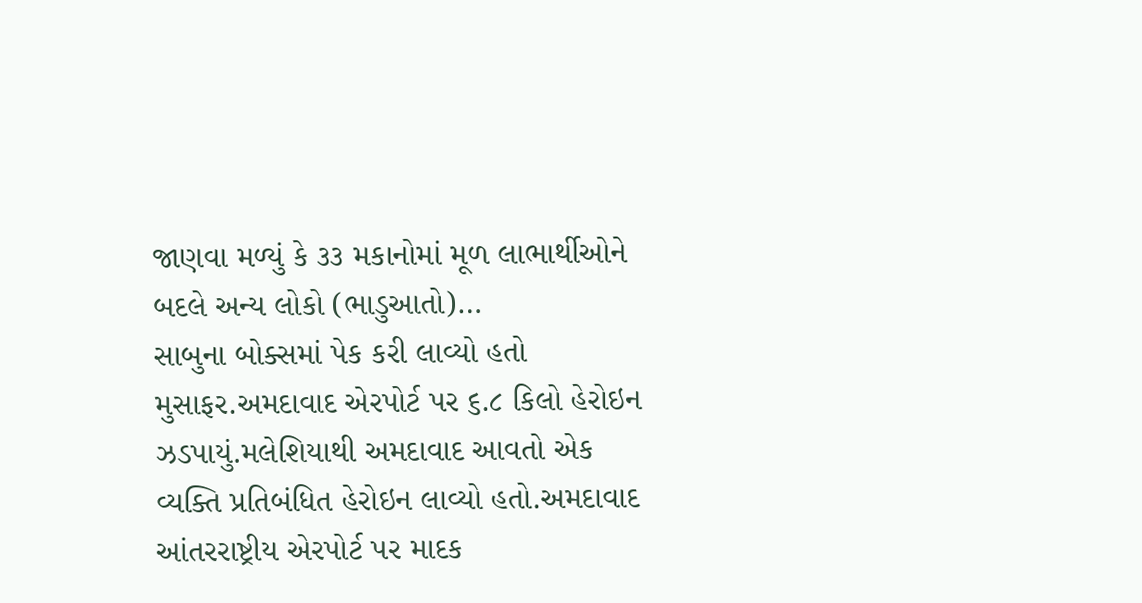જાણવા મળ્યું કે ૩૩ મકાનોમાં મૂળ લાભાર્થીઓને બદલે અન્ય લોકો (ભાડુઆતો)…
સાબુના બોક્સમાં પેક કરી લાવ્યો હતો મુસાફર.અમદાવાદ એરપોર્ટ પર ૬.૮ કિલો હેરોઇન ઝડપાયું.મલેશિયાથી અમદાવાદ આવતો એક વ્યક્તિ પ્રતિબંધિત હેરોઇન લાવ્યો હતો.અમદાવાદ આંતરરાષ્ટ્રીય એરપોર્ટ પર માદક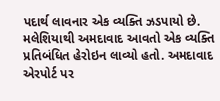પદાર્થ લાવનાર એક વ્યક્તિ ઝડપાયો છે. મલેશિયાથી અમદાવાદ આવતો એક વ્યક્તિ પ્રતિબંધિત હેરોઇન લાવ્યો હતો. અમદાવાદ એરપોર્ટ પર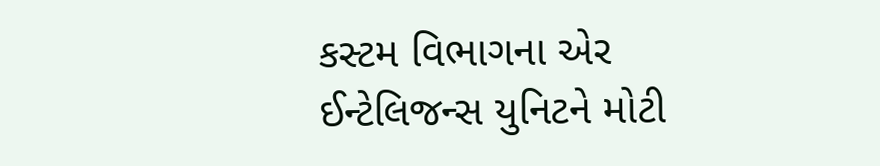કસ્ટમ વિભાગના એર ઈન્ટેલિજન્સ યુનિટને મોટી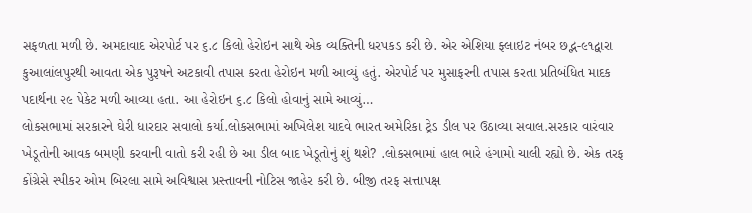સફળતા મળી છે. અમદાવાદ એરપોર્ટ પર ૬.૮ કિલો હેરોઇન સાથે એક વ્યક્તિની ધરપકડ કરી છે. એર એશિયા ફ્લાઇટ નંબર છદ્ભ-૯૧દ્વારા કુઆલાંલપુરથી આવતા એક પુરૂષને અટકાવી તપાસ કરતા હેરોઇન મળી આવ્યું હતું. એરપોર્ટ પર મુસાફરની તપાસ કરતા પ્રતિબંધિત માદક પદાર્થના ૨૯ પેકેટ મળી આવ્યા હતા. આ હેરોઇન ૬.૮ કિલો હોવાનું સામે આવ્યું…
લોકસભામાં સરકારને ઘેરી ધારદાર સવાલો કર્યા.લોકસભામાં અખિલેશ યાદવે ભારત અમેરિકા ટ્રેડ ડીલ પર ઉઠાવ્યા સવાલ.સરકાર વારંવાર ખેડૂતોની આવક બમણી કરવાની વાતો કરી રહી છે આ ડીલ બાદ ખેડૂતોનું શું થશે? .લોકસભામાં હાલ ભારે હંગામો ચાલી રહ્યો છે. એક તરફ કોંગ્રેસે સ્પીકર ઓમ બિરલા સામે અવિશ્વાસ પ્રસ્તાવની નોટિસ જાહેર કરી છે. બીજી તરફ સત્તાપક્ષ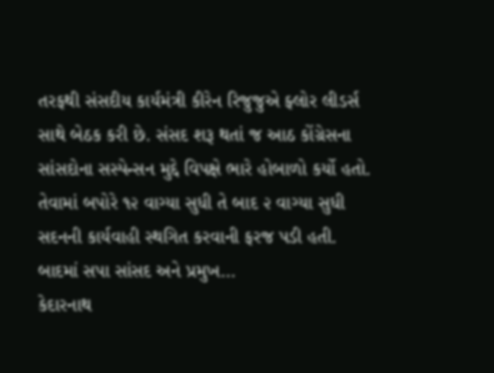તરફથી સંસદીય કાર્યમંત્રી કીરેન રિજુજુએ ફ્લોર લીડર્સ સાથે બેઠક કરી છે. સંસદ શરૂ થતાં જ આઠ કોંગ્રેસના સાંસદોના સસ્પેન્સન મુદ્દે વિપક્ષે ભારે હોબાળો કર્યો હતો. તેવામાં બપોરે ૧૨ વાગ્યા સુધી તે બાદ ૨ વાગ્યા સુધી સદનની કાર્યવાહી સ્થગિત કરવાની ફરજ પડી હતી. બાદમાં સપા સાંસદ અને પ્રમુખ…
કેદારનાથ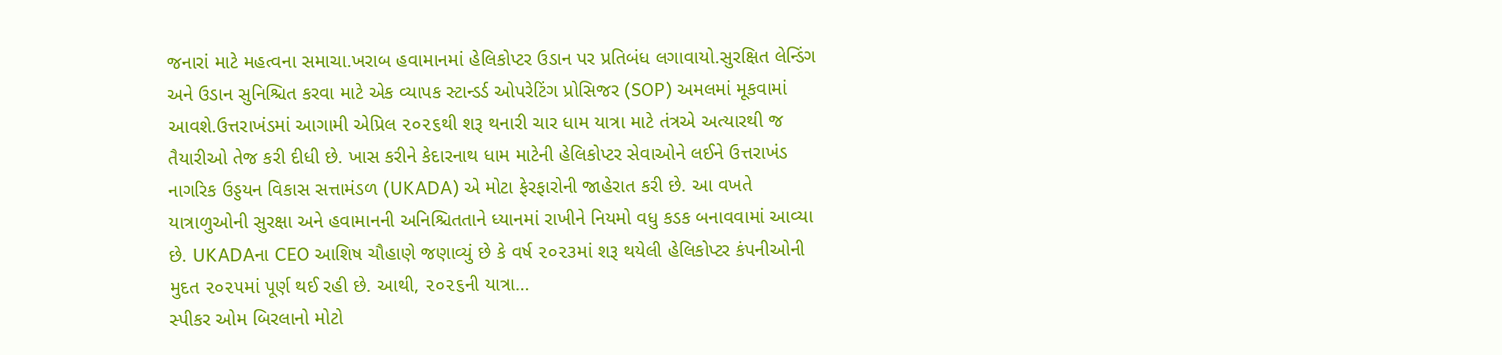જનારાં માટે મહત્વના સમાચા.ખરાબ હવામાનમાં હેલિકોપ્ટર ઉડાન પર પ્રતિબંધ લગાવાયો.સુરક્ષિત લેન્ડિંગ અને ઉડાન સુનિશ્ચિત કરવા માટે એક વ્યાપક સ્ટાન્ડર્ડ ઓપરેટિંગ પ્રોસિજર (SOP) અમલમાં મૂકવામાં આવશે.ઉત્તરાખંડમાં આગામી એપ્રિલ ૨૦૨૬થી શરૂ થનારી ચાર ધામ યાત્રા માટે તંત્રએ અત્યારથી જ તૈયારીઓ તેજ કરી દીધી છે. ખાસ કરીને કેદારનાથ ધામ માટેની હેલિકોપ્ટર સેવાઓને લઈને ઉત્તરાખંડ નાગરિક ઉડ્ડયન વિકાસ સત્તામંડળ (UKADA) એ મોટા ફેરફારોની જાહેરાત કરી છે. આ વખતે યાત્રાળુઓની સુરક્ષા અને હવામાનની અનિશ્ચિતતાને ધ્યાનમાં રાખીને નિયમો વધુ કડક બનાવવામાં આવ્યા છે. UKADAના CEO આશિષ ચૌહાણે જણાવ્યું છે કે વર્ષ ૨૦૨૩માં શરૂ થયેલી હેલિકોપ્ટર કંપનીઓની મુદત ૨૦૨૫માં પૂર્ણ થઈ રહી છે. આથી, ૨૦૨૬ની યાત્રા…
સ્પીકર ઓમ બિરલાનો મોટો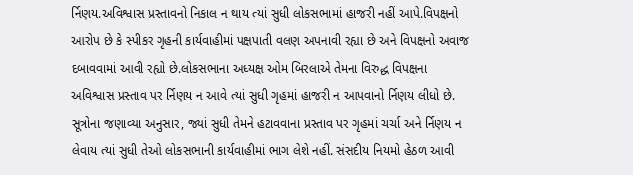ર્નિણય.અવિશ્વાસ પ્રસ્તાવનો નિકાલ ન થાય ત્યાં સુધી લોકસભામાં હાજરી નહીં આપે.વિપક્ષનો આરોપ છે કે સ્પીકર ગૃહની કાર્યવાહીમાં પક્ષપાતી વલણ અપનાવી રહ્યા છે અને વિપક્ષનો અવાજ દબાવવામાં આવી રહ્યો છે.લોકસભાના અધ્યક્ષ ઓમ બિરલાએ તેમના વિરુદ્ધ વિપક્ષના અવિશ્વાસ પ્રસ્તાવ પર ર્નિણય ન આવે ત્યાં સુધી ગૃહમાં હાજરી ન આપવાનો ર્નિણય લીધો છે. સૂત્રોના જણાવ્યા અનુસાર, જ્યાં સુધી તેમને હટાવવાના પ્રસ્તાવ પર ગૃહમાં ચર્ચા અને ર્નિણય ન લેવાય ત્યાં સુધી તેઓ લોકસભાની કાર્યવાહીમાં ભાગ લેશે નહીં. સંસદીય નિયમો હેઠળ આવી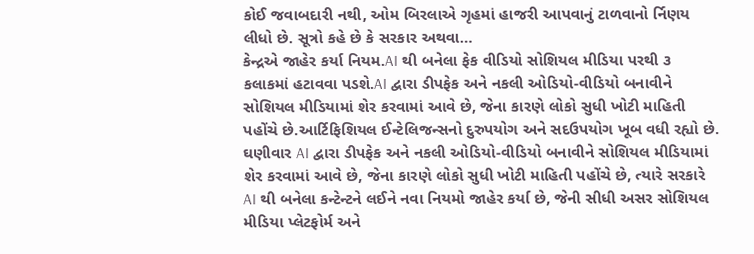કોઈ જવાબદારી નથી, ઓમ બિરલાએ ગૃહમાં હાજરી આપવાનું ટાળવાનો ર્નિણય લીધો છે. સૂત્રો કહે છે કે સરકાર અથવા…
કેન્દ્રએ જાહેર કર્યા નિયમ.AI થી બનેલા ફેક વીડિયો સોશિયલ મીડિયા પરથી ૩ કલાકમાં હટાવવા પડશે.AI દ્વારા ડીપફેક અને નકલી ઓડિયો-વીડિયો બનાવીને સોશિયલ મીડિયામાં શેર કરવામાં આવે છે, જેના કારણે લોકો સુધી ખોટી માહિતી પહોંચે છે.આર્ટિફિશિયલ ઈન્ટેલિજન્સનો દુરુપયોગ અને સદઉપયોગ ખૂબ વધી રહ્યો છે. ઘણીવાર AI દ્વારા ડીપફેક અને નકલી ઓડિયો-વીડિયો બનાવીને સોશિયલ મીડિયામાં શેર કરવામાં આવે છે, જેના કારણે લોકો સુધી ખોટી માહિતી પહોંચે છે, ત્યારે સરકારે AI થી બનેલા કન્ટેન્ટને લઈને નવા નિયમો જાહેર કર્યા છે, જેની સીધી અસર સોશિયલ મીડિયા પ્લેટફોર્મ અને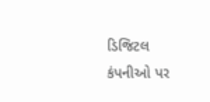ડિજિટલ કંપનીઓ પર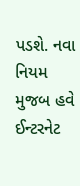પડશે. નવા નિયમ મુજબ હવે ઈન્ટરનેટ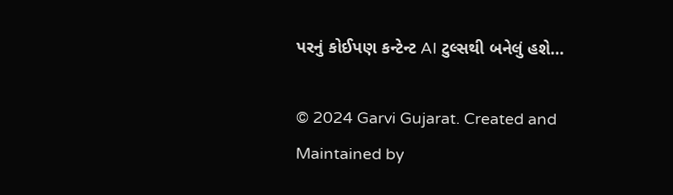પરનું કોઈપણ કન્ટેન્ટ AI ટુલ્સથી બનેલું હશે…

© 2024 Garvi Gujarat. Created and Maintained by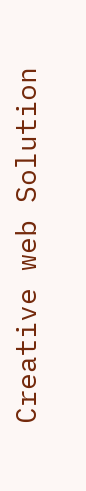Creative web Solution